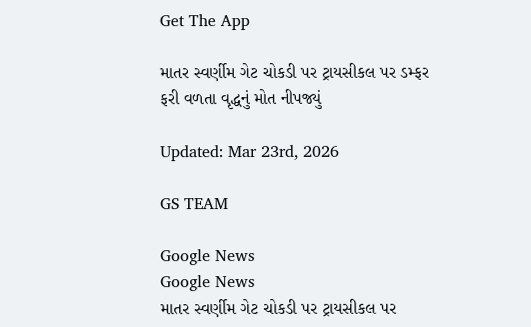Get The App

માતર સ્વર્ણીમ ગેટ ચોકડી પર ટ્રાયસીકલ પર ડમ્ફર ફરી વળતા વૃદ્ધનું મોત નીપજ્યું

Updated: Mar 23rd, 2026

GS TEAM

Google News
Google News
માતર સ્વર્ણીમ ગેટ ચોકડી પર ટ્રાયસીકલ પર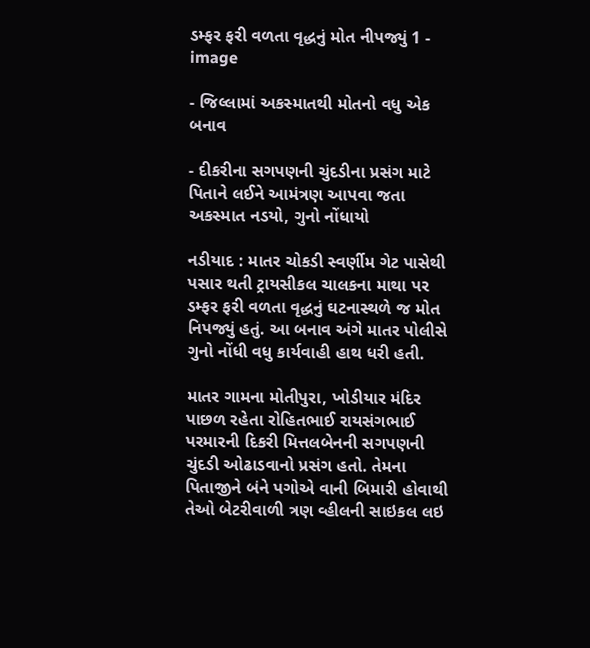ડમ્ફર ફરી વળતા વૃદ્ધનું મોત નીપજ્યું 1 - image

- જિલ્લામાં અકસ્માતથી મોતનો વધુ એક બનાવ

- દીકરીના સગપણની ચુંદડીના પ્રસંગ માટે પિતાને લઈને આમંત્રણ આપવા જતા અકસ્માત નડયો, ગુનો નોંધાયો

નડીયાદ : માતર ચોકડી સ્વર્ણીમ ગેટ પાસેથી પસાર થતી ટ્રાયસીકલ ચાલકના માથા પર ડમ્ફર ફરી વળતા વૃદ્ધનું ઘટનાસ્થળે જ મોત નિપજ્યું હતું. આ બનાવ અંગે માતર પોલીસે ગુનો નોંધી વધુ કાર્યવાહી હાથ ધરી હતી.

માતર ગામના મોતીપુરા, ખોડીયાર મંદિર પાછળ રહેતા રોહિતભાઈ રાયસંગભાઈ પરમારની દિકરી મિત્તલબેનની સગપણની ચુંદડી ઓઢાડવાનો પ્રસંગ હતો. તેમના પિતાજીને બંને પગોએ વાની બિમારી હોવાથી તેઓ બેટરીવાળી ત્રણ વ્હીલની સાઇકલ લઇ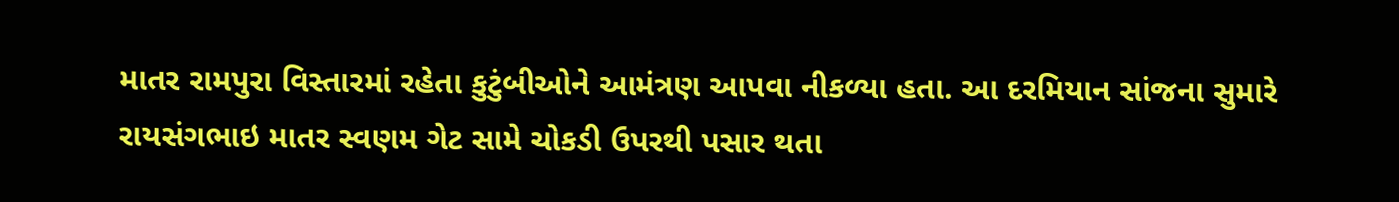માતર રામપુરા વિસ્તારમાં રહેતા કુટુંબીઓને આમંત્રણ આપવા નીકળ્યા હતા. આ દરમિયાન સાંજના સુમારે રાયસંગભાઇ માતર સ્વણમ ગેટ સામે ચોકડી ઉપરથી પસાર થતા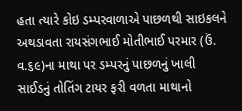હતા ત્યારે કોઇ ડમ્પરવાળાએ પાછળથી સાઇકલને અથડાવતા રાયસંગભાઈ મોતીભાઈ પરમાર (ઉં. વ.૬૯)ના માથા પર ડમ્પરનું પાછળનું ખાલી સાઈડનું તોતિંગ ટાયર ફરી વળતા માથાનો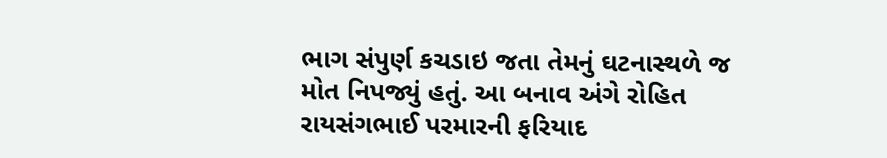ભાગ સંપુર્ણ કચડાઇ જતા તેમનું ઘટનાસ્થળે જ મોત નિપજ્યું હતું. આ બનાવ અંગે રોહિત રાયસંગભાઈ પરમારની ફરિયાદ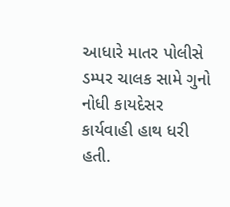આધારે માતર પોલીસે ડમ્પર ચાલક સામે ગુનો નોધી કાયદેસર કાર્યવાહી હાથ ધરી હતી.